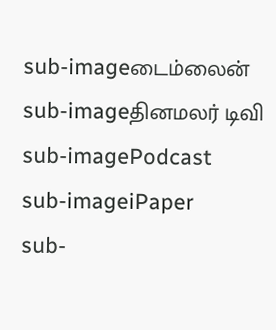sub-imageடைம்லைன்
sub-imageதினமலர் டிவி
sub-imagePodcast
sub-imageiPaper
sub-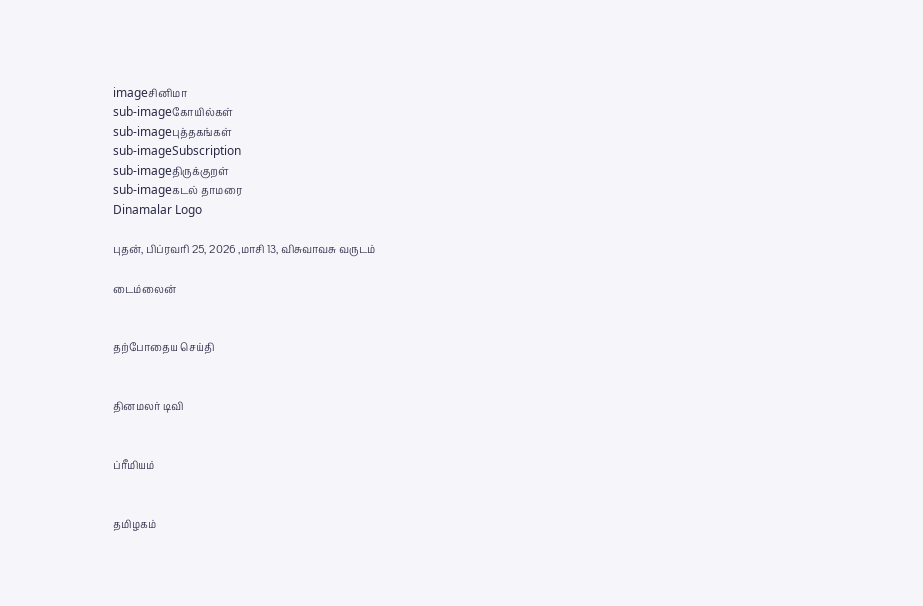imageசினிமா
sub-imageகோயில்கள்
sub-imageபுத்தகங்கள்
sub-imageSubscription
sub-imageதிருக்குறள்
sub-imageகடல் தாமரை
Dinamalar Logo

புதன், பிப்ரவரி 25, 2026 ,மாசி 13, விசுவாவசு வருடம்

டைம்லைன்


தற்போதைய செய்தி


தினமலர் டிவி


ப்ரீமியம்


தமிழகம்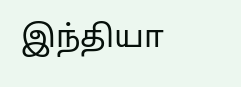இந்தியா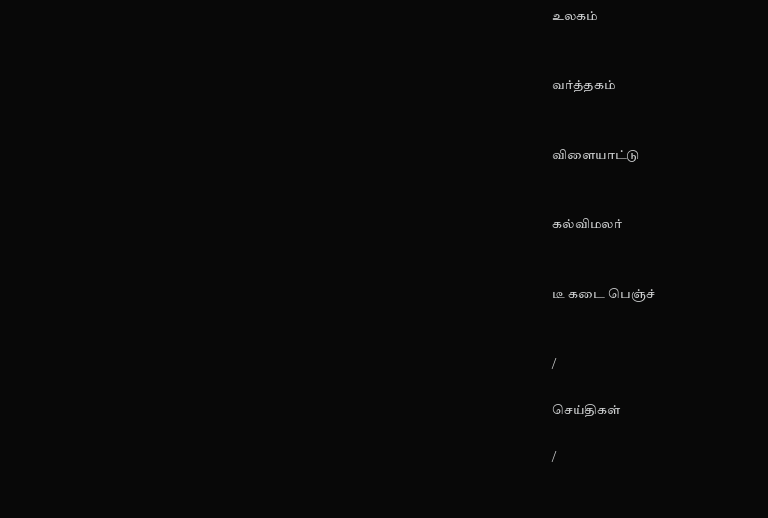உலகம்


வர்த்தகம்


விளையாட்டு


கல்விமலர்


டீ கடை பெஞ்ச்


/

செய்திகள்

/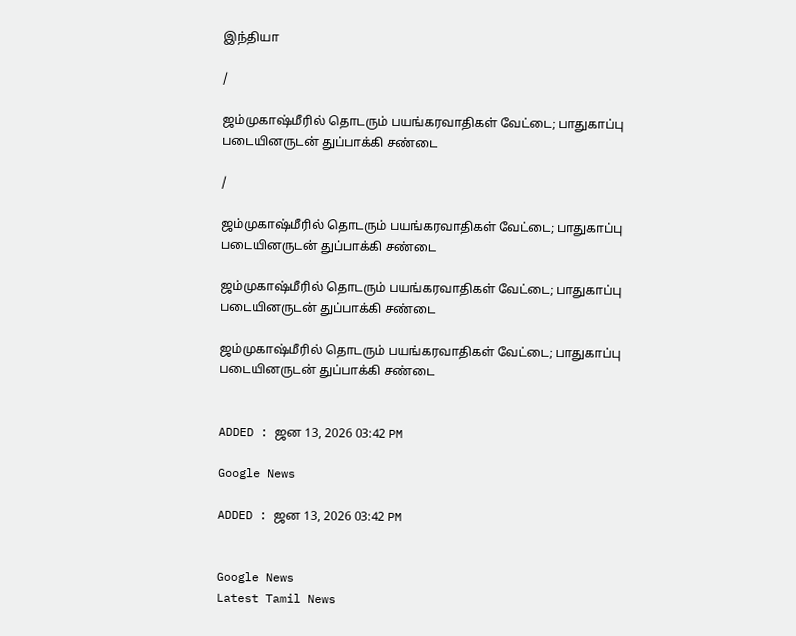இந்தியா

/

ஜம்முகாஷ்மீரில் தொடரும் பயங்கரவாதிகள் வேட்டை; பாதுகாப்பு படையினருடன் துப்பாக்கி சண்டை

/

ஜம்முகாஷ்மீரில் தொடரும் பயங்கரவாதிகள் வேட்டை; பாதுகாப்பு படையினருடன் துப்பாக்கி சண்டை

ஜம்முகாஷ்மீரில் தொடரும் பயங்கரவாதிகள் வேட்டை; பாதுகாப்பு படையினருடன் துப்பாக்கி சண்டை

ஜம்முகாஷ்மீரில் தொடரும் பயங்கரவாதிகள் வேட்டை; பாதுகாப்பு படையினருடன் துப்பாக்கி சண்டை


ADDED : ஜன 13, 2026 03:42 PM

Google News

ADDED : ஜன 13, 2026 03:42 PM


Google News
Latest Tamil News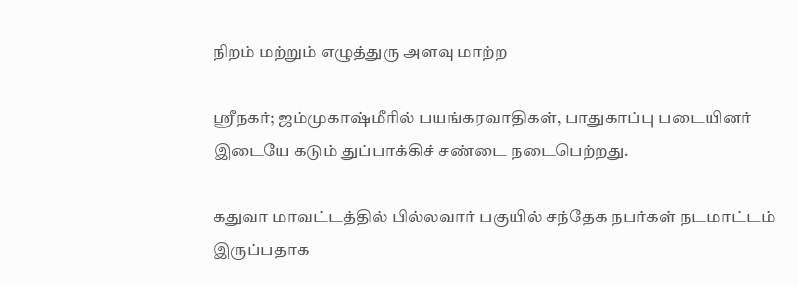நிறம் மற்றும் எழுத்துரு அளவு மாற்ற

ஸ்ரீநகர்; ஜம்முகாஷ்மீரில் பயங்கரவாதிகள், பாதுகாப்பு படையினர் இடையே கடும் துப்பாக்கிச் சண்டை நடைபெற்றது.

கதுவா மாவட்டத்தில் பில்லவார் பகுயில் சந்தேக நபர்கள் நடமாட்டம் இருப்பதாக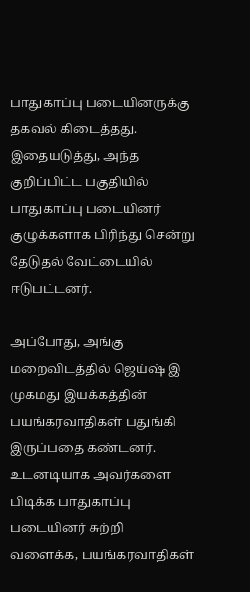பாதுகாப்பு படையினருக்கு தகவல் கிடைத்தது. இதையடுத்து, அந்த குறிப்பிட்ட பகுதியில் பாதுகாப்பு படையினர் குழுக்களாக பிரிந்து சென்று தேடுதல் வேட்டையில் ஈடுபட்டனர்.

அப்போது, அங்கு மறைவிடத்தில் ஜெய்ஷ் இ முகமது இயக்கத்தின் பயங்கரவாதிகள் பதுங்கி இருப்பதை கண்டனர். உடனடியாக அவர்களை பிடிக்க பாதுகாப்பு படையினர் சுற்றி வளைக்க, பயங்கரவாதிகள்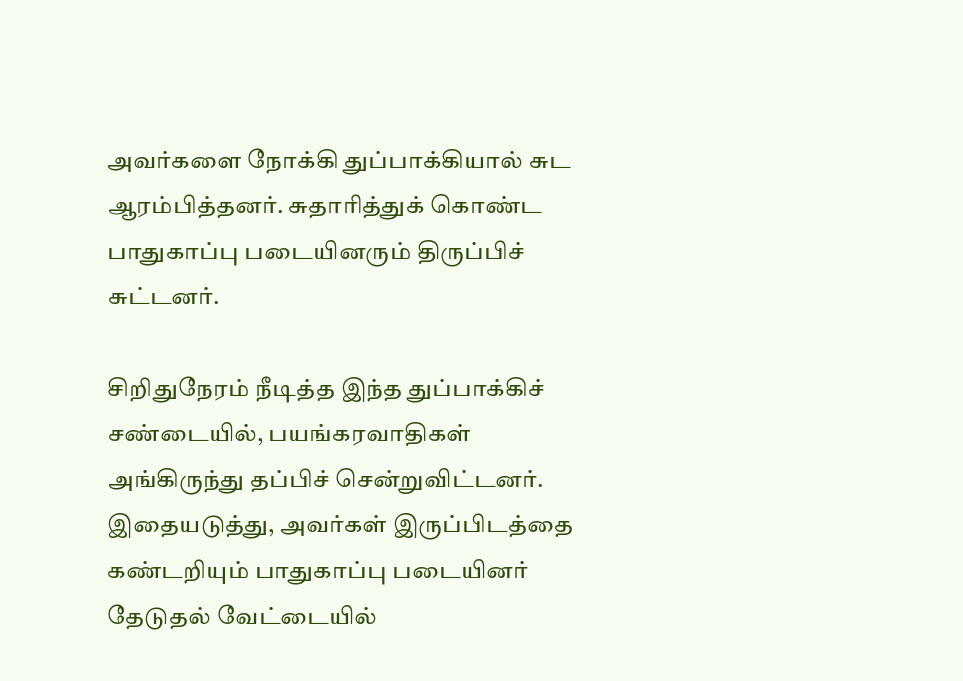அவர்களை நோக்கி துப்பாக்கியால் சுட ஆரம்பித்தனர். சுதாரித்துக் கொண்ட பாதுகாப்பு படையினரும் திருப்பிச் சுட்டனர்.

சிறிதுநேரம் நீடித்த இந்த துப்பாக்கிச் சண்டையில், பயங்கரவாதிகள் அங்கிருந்து தப்பிச் சென்றுவிட்டனர். இதையடுத்து, அவர்கள் இருப்பிடத்தை கண்டறியும் பாதுகாப்பு படையினர் தேடுதல் வேட்டையில்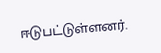ஈடுபட்டுள்ளனர்.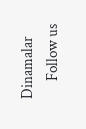Dinamalar
      Follow us